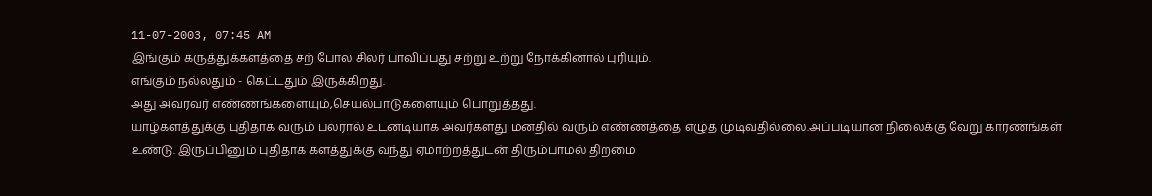11-07-2003, 07:45 AM
இங்கும் கருத்துக்களத்தை சற் போல சிலர் பாவிப்பது சற்று உற்று நோக்கினால் புரியும்.
எங்கும் நல்லதும் - கெட்டதும் இருக்கிறது.
அது அவரவர் எண்ணங்களையும்,செயல்பாடுகளையும் பொறுத்தது.
யாழ்களத்துக்கு புதிதாக வரும் பலரால் உடனடியாக அவர்களது மனதில் வரும் எண்ணத்தை எழுத முடிவதில்லை.அப்படியான நிலைக்கு வேறு காரணங்கள் உண்டு. இருப்பினும் புதிதாக களத்துக்கு வந்து ஏமாற்றத்துடன் திரும்பாமல் திறமை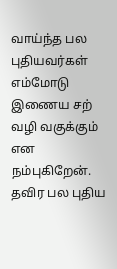வாய்ந்த பல புதியவர்கள் எம்மோடு இணைய சற் வழி வகுக்கும் என நம்புகிறேன்.
தவிர பல புதிய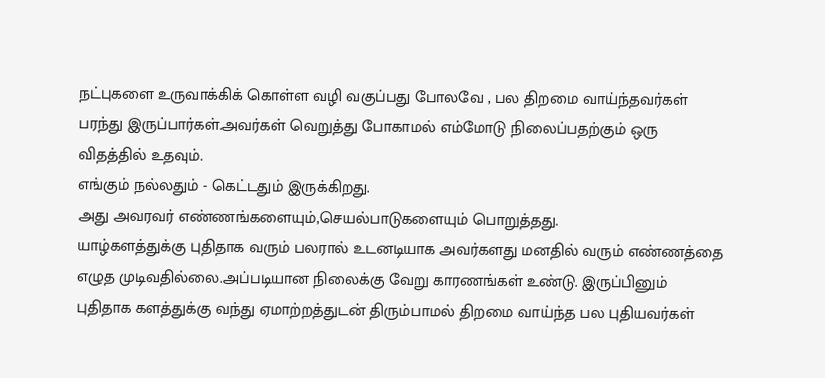நட்புகளை உருவாக்கிக் கொள்ள வழி வகுப்பது போலவே , பல திறமை வாய்ந்தவர்கள் பரந்து இருப்பார்கள்.அவர்கள் வெறுத்து போகாமல் எம்மோடு நிலைப்பதற்கும் ஒரு விதத்தில் உதவும்.
எங்கும் நல்லதும் - கெட்டதும் இருக்கிறது.
அது அவரவர் எண்ணங்களையும்,செயல்பாடுகளையும் பொறுத்தது.
யாழ்களத்துக்கு புதிதாக வரும் பலரால் உடனடியாக அவர்களது மனதில் வரும் எண்ணத்தை எழுத முடிவதில்லை.அப்படியான நிலைக்கு வேறு காரணங்கள் உண்டு. இருப்பினும் புதிதாக களத்துக்கு வந்து ஏமாற்றத்துடன் திரும்பாமல் திறமை வாய்ந்த பல புதியவர்கள்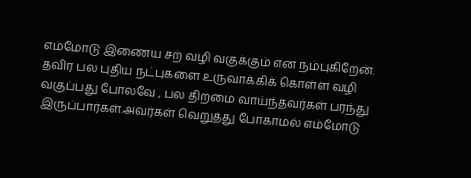எம்மோடு இணைய சற் வழி வகுக்கும் என நம்புகிறேன்.
தவிர பல புதிய நட்புகளை உருவாக்கிக் கொள்ள வழி வகுப்பது போலவே , பல திறமை வாய்ந்தவர்கள் பரந்து இருப்பார்கள்.அவர்கள் வெறுத்து போகாமல் எம்மோடு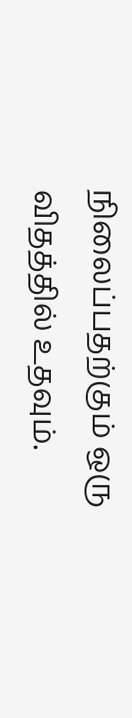நிலைப்பதற்கும் ஒரு விதத்தில் உதவும்.